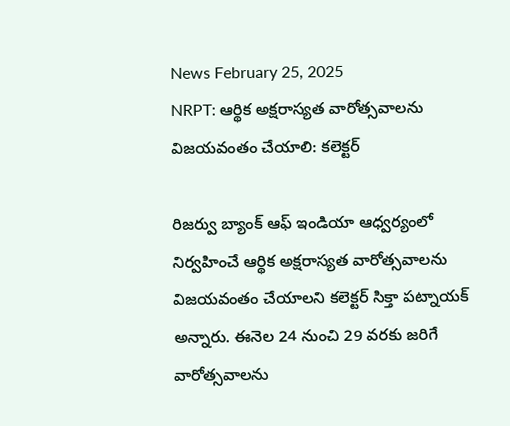News February 25, 2025
NRPT: ఆర్థిక అక్షరాస్యత వారోత్సవాలను విజయవంతం చేయాలి: కలెక్టర్

రిజర్వు బ్యాంక్ ఆఫ్ ఇండియా ఆధ్వర్యంలో నిర్వహించే ఆర్థిక అక్షరాస్యత వారోత్సవాలను విజయవంతం చేయాలని కలెక్టర్ సిక్తా పట్నాయక్ అన్నారు. ఈనెల 24 నుంచి 29 వరకు జరిగే వారోత్సవాలను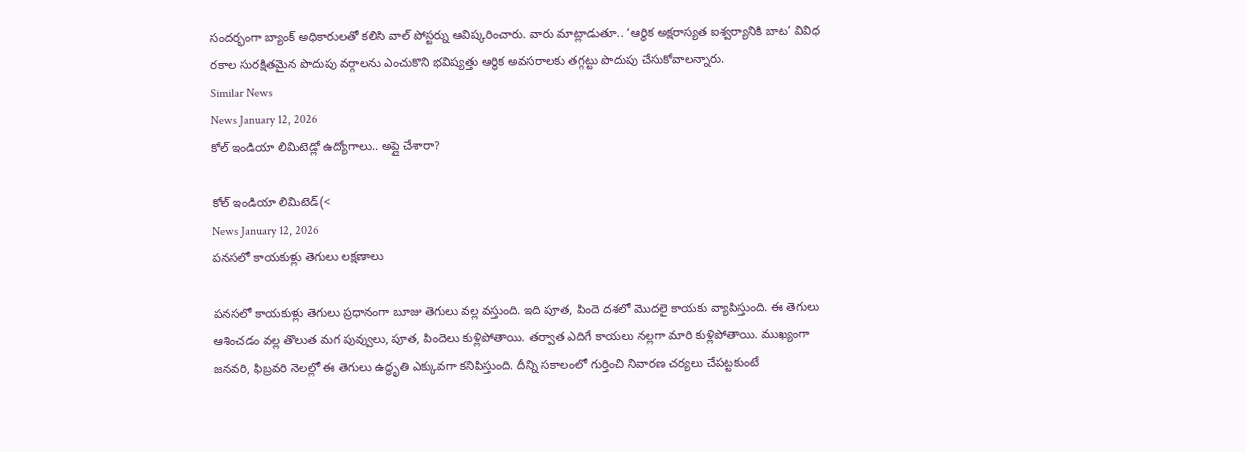సందర్భంగా బ్యాంక్ అధికారులతో కలిసి వాల్ పోస్టర్ను ఆవిష్కరించారు. వారు మాట్లాడుతూ.. ‘ఆర్థిక అక్షరాస్యత ఐశ్వర్యానికి బాట’ వివిధ రకాల సురక్షితమైన పొదుపు వర్గాలను ఎంచుకొని భవిష్యత్తు ఆర్థిక అవసరాలకు తగ్గట్టు పొదుపు చేసుకోవాలన్నారు.
Similar News
News January 12, 2026
కోల్ ఇండియా లిమిటెడ్లో ఉద్యోగాలు.. అప్లై చేశారా?

కోల్ ఇండియా లిమిటెడ్(<
News January 12, 2026
పనసలో కాయకుళ్లు తెగులు లక్షణాలు

పనసలో కాయకుళ్లు తెగులు ప్రధానంగా బూజు తెగులు వల్ల వస్తుంది. ఇది పూత, పిందె దశలో మొదలై కాయకు వ్యాపిస్తుంది. ఈ తెగులు ఆశించడం వల్ల తొలుత మగ పువ్వులు, పూత, పిందెలు కుళ్లిపోతాయి. తర్వాత ఎదిగే కాయలు నల్లగా మారి కుళ్లిపోతాయి. ముఖ్యంగా జనవరి, ఫిబ్రవరి నెలల్లో ఈ తెగులు ఉద్ధృతి ఎక్కువగా కనిపిస్తుంది. దీన్ని సకాలంలో గుర్తించి నివారణ చర్యలు చేపట్టకుంటే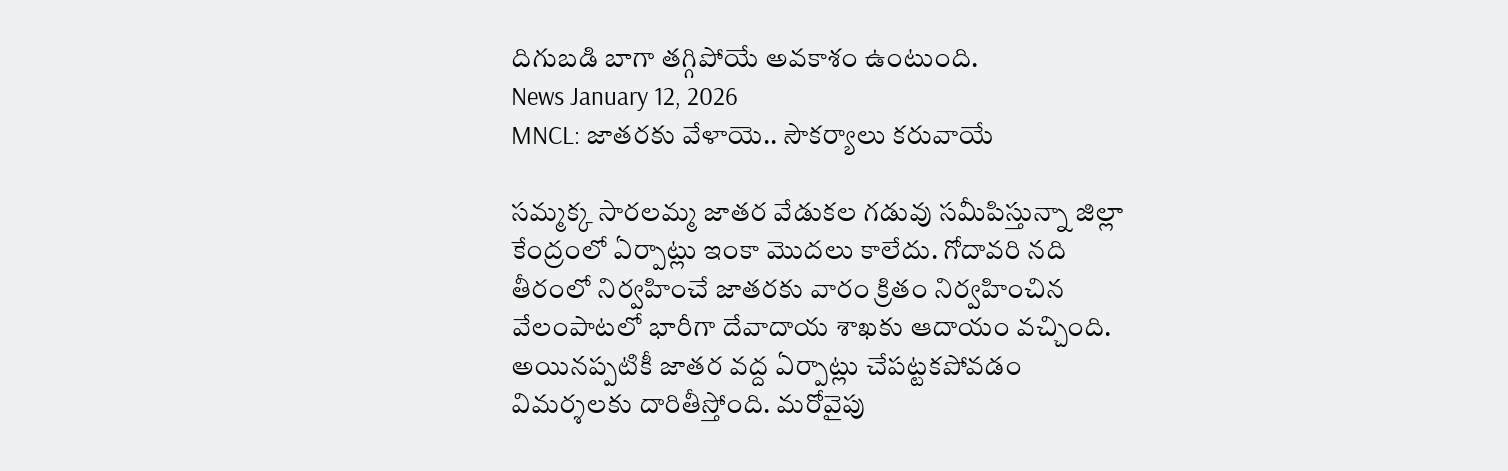దిగుబడి బాగా తగ్గిపోయే అవకాశం ఉంటుంది.
News January 12, 2026
MNCL: జాతరకు వేళాయె.. సౌకర్యాలు కరువాయే

సమ్మక్క సారలమ్మ జాతర వేడుకల గడువు సమీపిస్తున్నా జిల్లా కేంద్రంలో ఏర్పాట్లు ఇంకా మొదలు కాలేదు. గోదావరి నది తీరంలో నిర్వహించే జాతరకు వారం క్రితం నిర్వహించిన వేలంపాటలో భారీగా దేవాదాయ శాఖకు ఆదాయం వచ్చింది. అయినప్పటికీ జాతర వద్ద ఏర్పాట్లు చేపట్టకపోవడం విమర్శలకు దారితీస్తోంది. మరోవైపు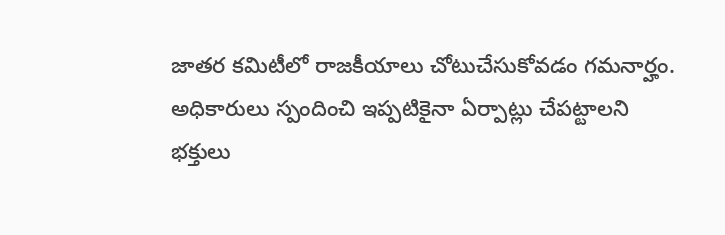జాతర కమిటీలో రాజకీయాలు చోటుచేసుకోవడం గమనార్హం. అధికారులు స్పందించి ఇప్పటికైనా ఏర్పాట్లు చేపట్టాలని భక్తులు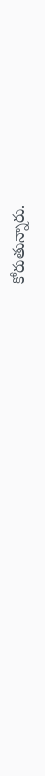కోరుతున్నారు.